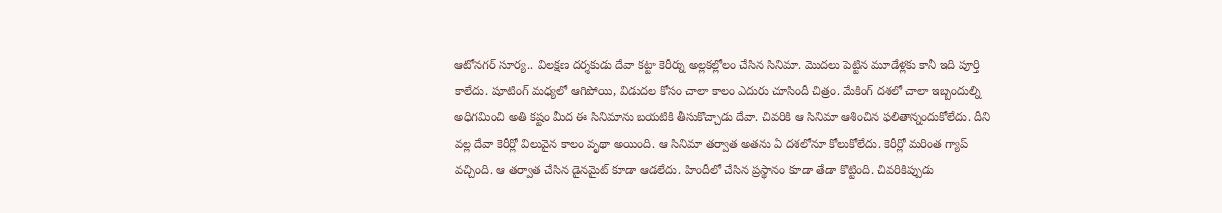ఆటోనగర్ సూర్య.. విలక్షణ దర్శకుడు దేవా కట్టా కెరీర్ను అల్లకల్లోలం చేసిన సినిమా. మొదలు పెట్టిన మూడేళ్లకు కానీ ఇది పూర్తి కాలేదు. షూటింగ్ మధ్యలో ఆగిపోయి, విడుదల కోసం చాలా కాలం ఎదురు చూసిందీ చిత్రం. మేకింగ్ దశలో చాలా ఇబ్బందుల్ని అధిగమించి అతి కష్టం మీద ఈ సినిమాను బయటికి తీసుకొచ్చాడు దేవా. చివరికి ఆ సినిమా ఆశించిన ఫలితాన్నందుకోలేదు. దీని వల్ల దేవా కెరీర్లో విలువైన కాలం వృథా అయింది. ఆ సినిమా తర్వాత అతను ఏ దశలోనూ కోలుకోలేదు. కెరీర్లో మరింత గ్యాప్ వచ్చింది. ఆ తర్వాత చేసిన డైనమైట్ కూడా ఆడలేదు. హిందీలో చేసిన ప్రస్థానం కూడా తేడా కొట్టింది. చివరికిప్పుడు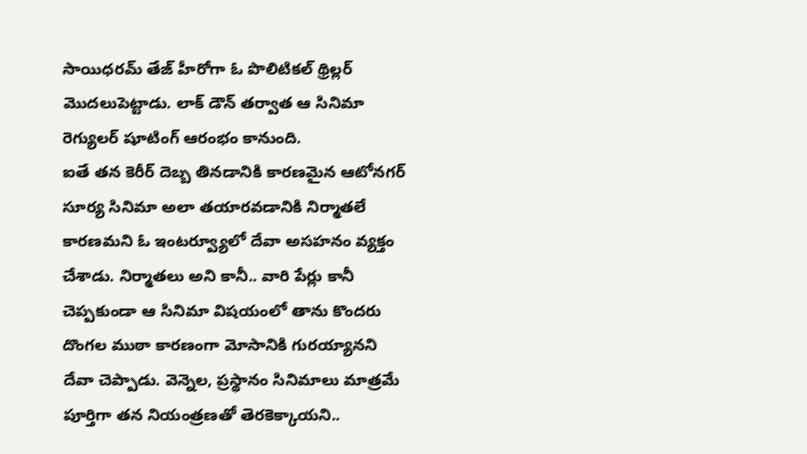సాయిధరమ్ తేజ్ హీరోగా ఓ పొలిటికల్ థ్రిల్లర్ మొదలుపెట్టాడు. లాక్ డౌన్ తర్వాత ఆ సినిమా రెగ్యులర్ షూటింగ్ ఆరంభం కానుంది.
ఐతే తన కెరీర్ దెబ్బ తినడానికి కారణమైన ఆటోనగర్ సూర్య సినిమా అలా తయారవడానికి నిర్మాతలే కారణమని ఓ ఇంటర్వ్యూలో దేవా అసహనం వ్యక్తం చేశాడు. నిర్మాతలు అని కానీ.. వారి పేర్లు కానీ చెప్పకుండా ఆ సినిమా విషయంలో తాను కొందరు దొంగల ముఠా కారణంగా మోసానికి గురయ్యానని దేవా చెప్పాడు. వెన్నెల, ప్రస్థానం సినిమాలు మాత్రమే పూర్తిగా తన నియంత్రణతో తెరకెక్కాయని..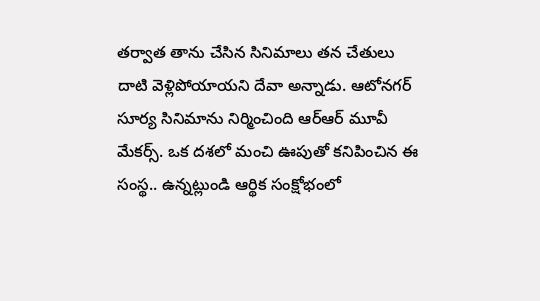తర్వాత తాను చేసిన సినిమాలు తన చేతులు దాటి వెళ్లిపోయాయని దేవా అన్నాడు. ఆటోనగర్ సూర్య సినిమాను నిర్మించింది ఆర్ఆర్ మూవీ మేకర్స్. ఒక దశలో మంచి ఊపుతో కనిపించిన ఈ సంస్థ.. ఉన్నట్లుండి ఆర్థిక సంక్షోభంలో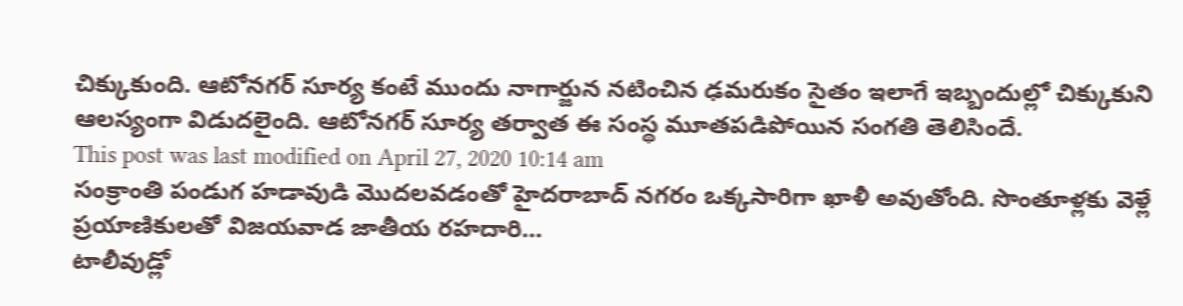చిక్కుకుంది. ఆటోనగర్ సూర్య కంటే ముందు నాగార్జున నటించిన ఢమరుకం సైతం ఇలాగే ఇబ్బందుల్లో చిక్కుకుని ఆలస్యంగా విడుదలైంది. ఆటోనగర్ సూర్య తర్వాత ఈ సంస్థ మూతపడిపోయిన సంగతి తెలిసిందే.
This post was last modified on April 27, 2020 10:14 am
సంక్రాంతి పండుగ హడావుడి మొదలవడంతో హైదరాబాద్ నగరం ఒక్కసారిగా ఖాళీ అవుతోంది. సొంతూళ్లకు వెళ్లే ప్రయాణికులతో విజయవాడ జాతీయ రహదారి…
టాలీవుడ్లో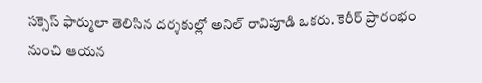సక్సెస్ ఫార్ములా తెలిసిన దర్శకుల్లో అనిల్ రావిపూడి ఒకరు. కెరీర్ ప్రారంభం నుంచి ఆయన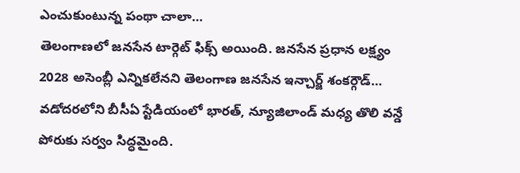ఎంచుకుంటున్న పంథా చాలా…
తెలంగాణలో జనసేన టార్గెట్ ఫిక్స్ అయింది. జనసేన ప్రధాన లక్ష్యం 2028 అసెంబ్లీ ఎన్నికలేనని తెలంగాణ జనసేన ఇన్చార్జ్ శంకర్గౌడ్…
వడోదరలోని బీసీఏ స్టేడియంలో భారత్, న్యూజిలాండ్ మధ్య తొలి వన్డే పోరుకు సర్వం సిద్ధమైంది.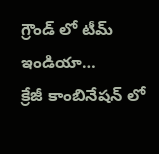గ్రౌండ్ లో టీమ్ ఇండియా…
క్రేజీ కాంబినేషన్ లో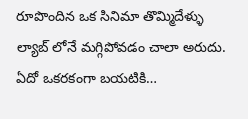రూపొందిన ఒక సినిమా తొమ్మిదేళ్ళు ల్యాబ్ లోనే మగ్గిపోవడం చాలా అరుదు. ఏదో ఒకరకంగా బయటికి…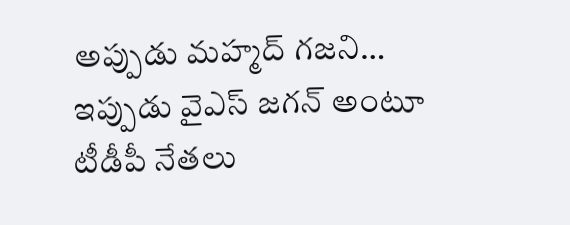అప్పుడు మహ్మద్ గజని… ఇప్పుడు వైఎస్ జగన్ అంటూ టీడీపీ నేతలు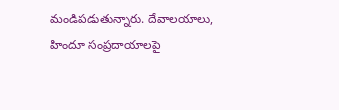మండిపడుతున్నారు. దేవాలయాలు, హిందూ సంప్రదాయాలపై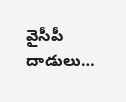వైసీపీ దాడులు…